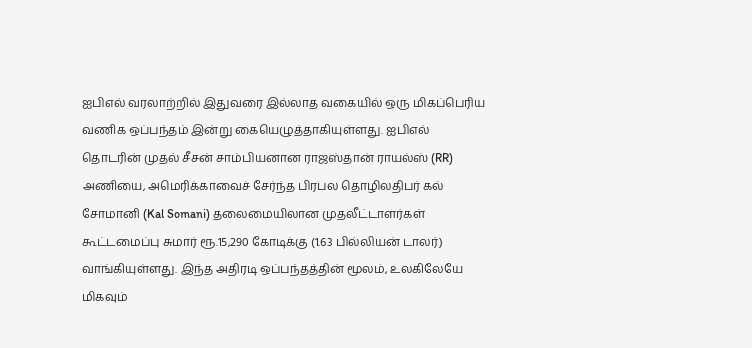ஐபிஎல் வரலாற்றில் இதுவரை இல்லாத வகையில் ஒரு மிகப்பெரிய வணிக ஒப்பந்தம் இன்று கையெழுத்தாகியுள்ளது. ஐபிஎல் தொடரின் முதல் சீசன் சாம்பியனான ராஜஸ்தான் ராயல்ஸ் (RR) அணியை, அமெரிக்காவைச் சேர்ந்த பிரபல தொழிலதிபர் கல் சோமானி (Kal Somani) தலைமையிலான முதலீட்டாளர்கள் கூட்டமைப்பு சுமார் ரூ.15,290 கோடிக்கு (1.63 பில்லியன் டாலர்) வாங்கியுள்ளது. இந்த அதிரடி ஒப்பந்தத்தின் மூலம், உலகிலேயே மிகவும்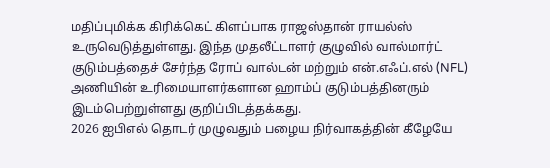மதிப்புமிக்க கிரிக்கெட் கிளப்பாக ராஜஸ்தான் ராயல்ஸ் உருவெடுத்துள்ளது. இந்த முதலீட்டாளர் குழுவில் வால்மார்ட் குடும்பத்தைச் சேர்ந்த ரோப் வால்டன் மற்றும் என்.எஃப்.எல் (NFL) அணியின் உரிமையாளர்களான ஹாம்ப் குடும்பத்தினரும் இடம்பெற்றுள்ளது குறிப்பிடத்தக்கது.
2026 ஐபிஎல் தொடர் முழுவதும் பழைய நிர்வாகத்தின் கீழேயே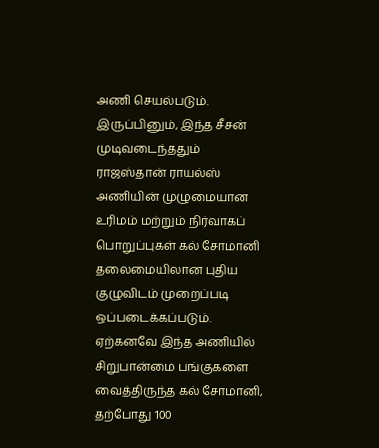அணி செயல்படும். இருப்பினும், இந்த சீசன் முடிவடைந்ததும் ராஜஸ்தான் ராயல்ஸ் அணியின் முழுமையான உரிமம் மற்றும் நிர்வாகப் பொறுப்புகள் கல் சோமானி தலைமையிலான புதிய குழுவிடம் முறைப்படி ஒப்படைக்கப்படும். ஏற்கனவே இந்த அணியில் சிறுபான்மை பங்குகளை வைத்திருந்த கல் சோமானி, தற்போது 100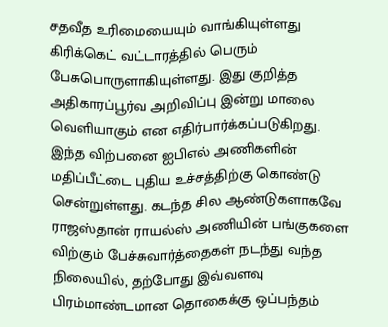சதவீத உரிமையையும் வாங்கியுள்ளது கிரிக்கெட் வட்டாரத்தில் பெரும் பேசுபொருளாகியுள்ளது. இது குறித்த அதிகாரப்பூர்வ அறிவிப்பு இன்று மாலை வெளியாகும் என எதிர்பார்க்கப்படுகிறது.
இந்த விற்பனை ஐபிஎல் அணிகளின் மதிப்பீட்டை புதிய உச்சத்திற்கு கொண்டு சென்றுள்ளது. கடந்த சில ஆண்டுகளாகவே ராஜஸ்தான் ராயல்ஸ் அணியின் பங்குகளை விற்கும் பேச்சுவார்த்தைகள் நடந்து வந்த நிலையில், தற்போது இவ்வளவு பிரம்மாண்டமான தொகைக்கு ஒப்பந்தம்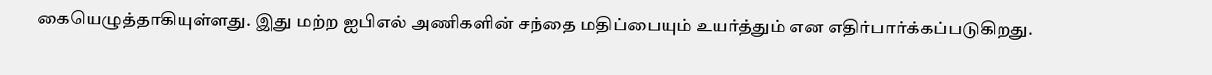கையெழுத்தாகியுள்ளது. இது மற்ற ஐபிஎல் அணிகளின் சந்தை மதிப்பையும் உயர்த்தும் என எதிர்பார்க்கப்படுகிறது.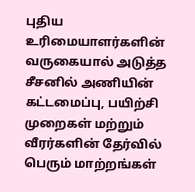புதிய உரிமையாளர்களின் வருகையால் அடுத்த சீசனில் அணியின் கட்டமைப்பு, பயிற்சி முறைகள் மற்றும் வீரர்களின் தேர்வில் பெரும் மாற்றங்கள்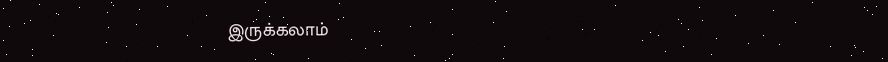இருக்கலாம்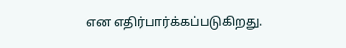என எதிர்பார்க்கப்படுகிறது.